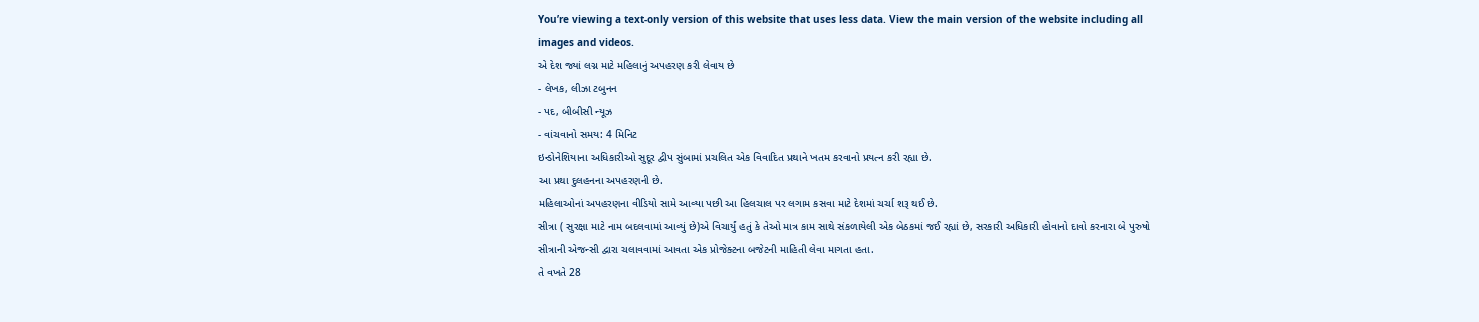You’re viewing a text-only version of this website that uses less data. View the main version of the website including all images and videos.
એ દેશ જ્યાં લગ્ન માટે મહિલાનું અપહરણ કરી લેવાય છે
- લેખક, લીઝા ટબુનન
- પદ, બીબીસી ન્યૂઝ
- વાંચવાનો સમય: 4 મિનિટ
ઇન્ડોનેશિયાના અધિકારીઓ સુદૂર દ્વીપ સુંબામાં પ્રચલિત એક વિવાદિત પ્રથાને ખતમ કરવાનો પ્રયત્ન કરી રહ્યા છે.
આ પ્રથા દુલહનના અપહરણની છે.
મહિલાઓનાં અપહરણના વીડિયો સામે આવ્યા પછી આ હિલચાલ પર લગામ કસવા માટે દેશમાં ચર્ચા શરૂ થઈ છે.
સીત્રા ( સુરક્ષા માટે નામ બદલવામાં આવ્યું છે)એ વિચાર્યું હતું કે તેઓ માત્ર કામ સાથે સંકળાયેલી એક બેઠકમાં જઈ રહ્યાં છે, સરકારી અધિકારી હોવાનો દાવો કરનારા બે પુરુષો સીત્રાની એજન્સી દ્વારા ચલાવવામાં આવતા એક પ્રોજેક્ટના બજેટની માહિતી લેવા માગતા હતા.
તે વખતે 28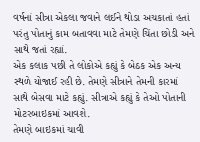વર્ષનાં સીત્રા એકલા જવાને લઈને થોડા અચકાતાં હતાં પરંતુ પોતાનું કામ બતાવવા માટે તેમણે ચિંતા છોડી અને સાથે જતાં રહ્યાં.
એક કલાક પછી તે લોકોએ કહ્યું કે બેઠક એક અન્ય સ્થળે યોજાઈ રહી છે. તેમણે સીત્રાને તેમની કારમાં સાથે બેસવા માટે કહ્યું. સીત્રાએ કહ્યું કે તેઓ પોતાની મોટરબાઇકમાં આવશે.
તેમણે બાઇકમાં ચાવી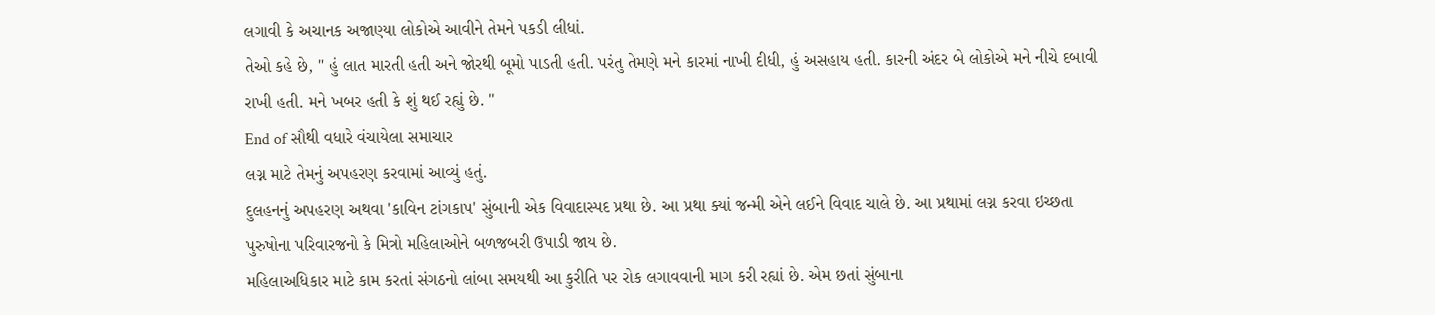લગાવી કે અચાનક અજાણ્યા લોકોએ આવીને તેમને પકડી લીધાં.
તેઓ કહે છે, " હું લાત મારતી હતી અને જોરથી બૂમો પાડતી હતી. પરંતુ તેમણે મને કારમાં નાખી દીધી, હું અસહાય હતી. કારની અંદર બે લોકોએ મને નીચે દબાવી રાખી હતી. મને ખબર હતી કે શું થઈ રહ્યું છે. "
End of સૌથી વધારે વંચાયેલા સમાચાર
લગ્ન માટે તેમનું અપહરણ કરવામાં આવ્યું હતું.
દુલહનનું અપહરણ અથવા 'કાવિન ટાંગકાપ' સુંબાની એક વિવાદાસ્પદ પ્રથા છે. આ પ્રથા ક્યાં જન્મી એને લઈને વિવાદ ચાલે છે. આ પ્રથામાં લગ્ન કરવા ઇચ્છતા પુરુષોના પરિવારજનો કે મિત્રો મહિલાઓને બળજબરી ઉપાડી જાય છે.
મહિલાઅધિકાર માટે કામ કરતાં સંગઠનો લાંબા સમયથી આ કુરીતિ પર રોક લગાવવાની માગ કરી રહ્યાં છે. એમ છતાં સુંબાના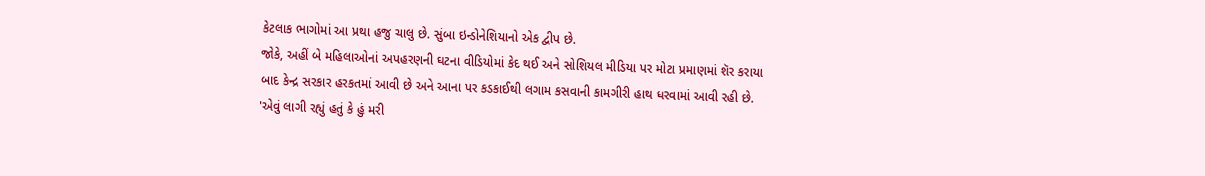કેટલાક ભાગોમાં આ પ્રથા હજુ ચાલુ છે. સુંબા ઇન્ડોનેશિયાનો એક દ્વીપ છે.
જોકે, અહીં બે મહિલાઓનાં અપહરણની ઘટના વીડિયોમાં કેદ થઈ અને સોશિયલ મીડિયા પર મોટા પ્રમાણમાં શૅર કરાયા બાદ કેન્દ્ર સરકાર હરકતમાં આવી છે અને આના પર કડકાઈથી લગામ કસવાની કામગીરી હાથ ધરવામાં આવી રહી છે.
'એવું લાગી રહ્યું હતું કે હું મરી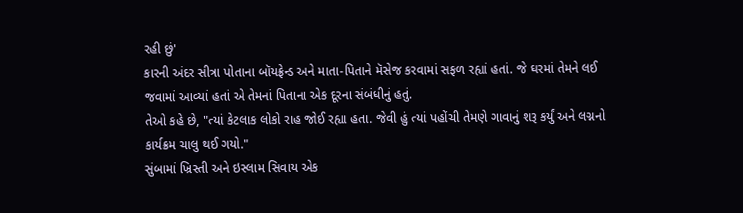રહી છું'
કારની અંદર સીત્રા પોતાના બૉયફ્રેન્ડ અને માતા-પિતાને મૅસેજ કરવામાં સફળ રહ્યાં હતાં. જે ઘરમાં તેમને લઈ જવામાં આવ્યાં હતાં એ તેમનાં પિતાના એક દૂરના સંબંધીનું હતું.
તેઓ કહે છે, "ત્યાં કેટલાક લોકો રાહ જોઈ રહ્યા હતા. જેવી હું ત્યાં પહોંચી તેમણે ગાવાનું શરૂ કર્યું અને લગ્નનો કાર્યક્રમ ચાલુ થઈ ગયો."
સુંબામાં ખ્રિસ્તી અને ઇસ્લામ સિવાય એક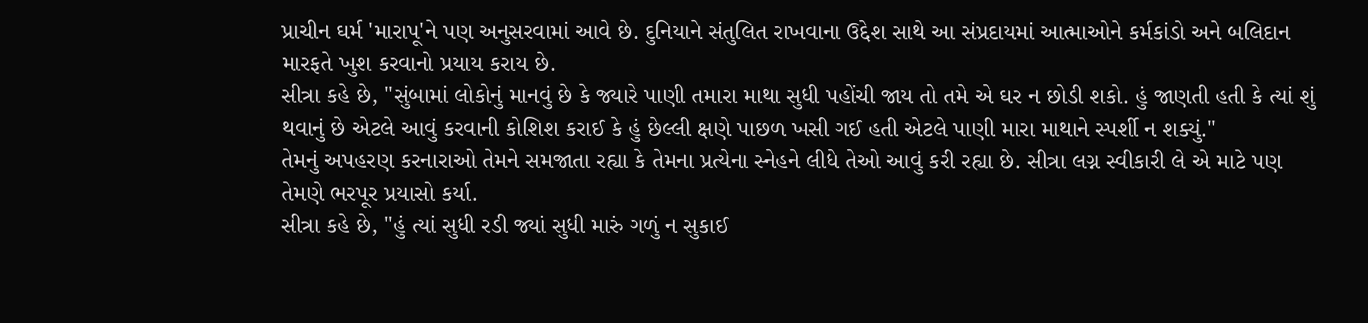પ્રાચીન ઘર્મ 'મારાપૂ'ને પણ અનુસરવામાં આવે છે. દુનિયાને સંતુલિત રાખવાના ઉદ્દેશ સાથે આ સંપ્રદાયમાં આત્માઓને કર્મકાંડો અને બલિદાન મારફતે ખુશ કરવાનો પ્રયાય કરાય છે.
સીત્રા કહે છે, "સુંબામાં લોકોનું માનવું છે કે જ્યારે પાણી તમારા માથા સુધી પહોંચી જાય તો તમે એ ઘર ન છોડી શકો. હું જાણતી હતી કે ત્યાં શું થવાનું છે એટલે આવું કરવાની કોશિશ કરાઈ કે હું છેલ્લી ક્ષણે પાછળ ખસી ગઈ હતી એટલે પાણી મારા માથાને સ્પર્શી ન શક્યું."
તેમનું અપહરણ કરનારાઓ તેમને સમજાતા રહ્યા કે તેમના પ્રત્યેના સ્નેહને લીધે તેઓ આવું કરી રહ્યા છે. સીત્રા લગ્ન સ્વીકારી લે એ માટે પણ તેમણે ભરપૂર પ્રયાસો કર્યા.
સીત્રા કહે છે, "હું ત્યાં સુધી રડી જ્યાં સુધી મારું ગળું ન સુકાઈ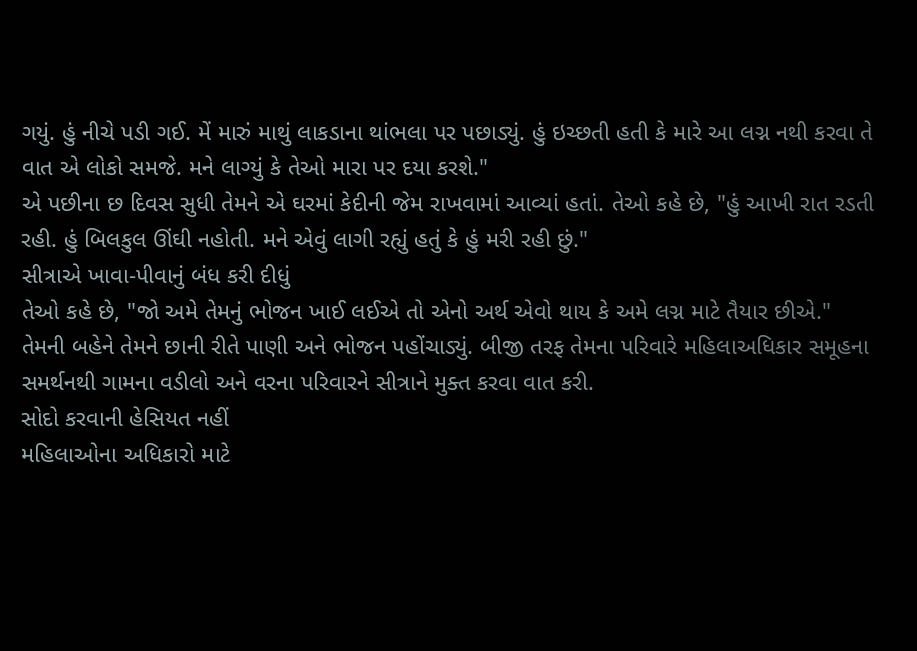ગયું. હું નીચે પડી ગઈ. મેં મારું માથું લાકડાના થાંભલા પર પછાડ્યું. હું ઇચ્છતી હતી કે મારે આ લગ્ન નથી કરવા તે વાત એ લોકો સમજે. મને લાગ્યું કે તેઓ મારા પર દયા કરશે."
એ પછીના છ દિવસ સુધી તેમને એ ઘરમાં કેદીની જેમ રાખવામાં આવ્યાં હતાં. તેઓ કહે છે, "હું આખી રાત રડતી રહી. હું બિલકુલ ઊંઘી નહોતી. મને એવું લાગી રહ્યું હતું કે હું મરી રહી છું."
સીત્રાએ ખાવા-પીવાનું બંધ કરી દીધું
તેઓ કહે છે, "જો અમે તેમનું ભોજન ખાઈ લઈએ તો એનો અર્થ એવો થાય કે અમે લગ્ન માટે તૈયાર છીએ."
તેમની બહેને તેમને છાની રીતે પાણી અને ભોજન પહોંચાડ્યું. બીજી તરફ તેમના પરિવારે મહિલાઅધિકાર સમૂહના સમર્થનથી ગામના વડીલો અને વરના પરિવારને સીત્રાને મુક્ત કરવા વાત કરી.
સોદો કરવાની હેસિયત નહીં
મહિલાઓના અધિકારો માટે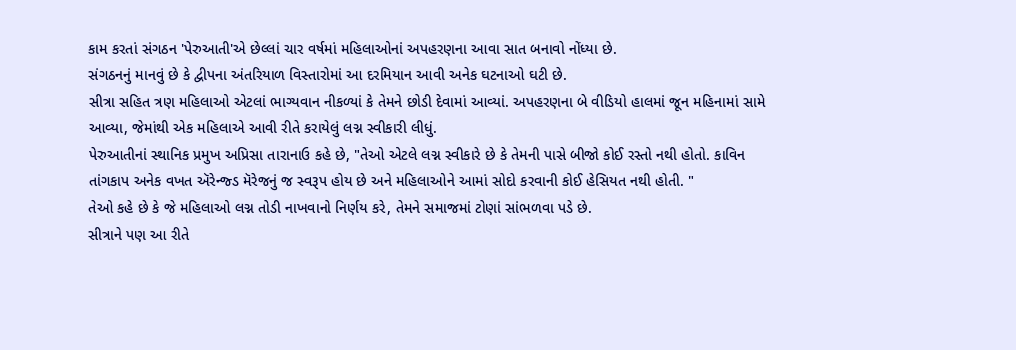કામ કરતાં સંગઠન 'પેરુઆતી'એ છેલ્લાં ચાર વર્ષમાં મહિલાઓનાં અપહરણના આવા સાત બનાવો નોંધ્યા છે.
સંગઠનનું માનવું છે કે દ્વીપના અંતરિયાળ વિસ્તારોમાં આ દરમિયાન આવી અનેક ઘટનાઓ ઘટી છે.
સીત્રા સહિત ત્રણ મહિલાઓ એટલાં ભાગ્યવાન નીકળ્યાં કે તેમને છોડી દેવામાં આવ્યાં. અપહરણના બે વીડિયો હાલમાં જૂન મહિનામાં સામે આવ્યા, જેમાંથી એક મહિલાએ આવી રીતે કરાયેલું લગ્ન સ્વીકારી લીધું.
પેરુઆતીનાં સ્થાનિક પ્રમુખ અપ્રિસા તારાનાઉ કહે છે, "તેઓ એટલે લગ્ન સ્વીકારે છે કે તેમની પાસે બીજો કોઈ રસ્તો નથી હોતો. કાવિન તાંગકાપ અનેક વખત ઍરેન્જ્ડ મૅરેજનું જ સ્વરૂપ હોય છે અને મહિલાઓને આમાં સોદો કરવાની કોઈ હેસિયત નથી હોતી. "
તેઓ કહે છે કે જે મહિલાઓ લગ્ન તોડી નાખવાનો નિર્ણય કરે, તેમને સમાજમાં ટોણાં સાંભળવા પડે છે.
સીત્રાને પણ આ રીતે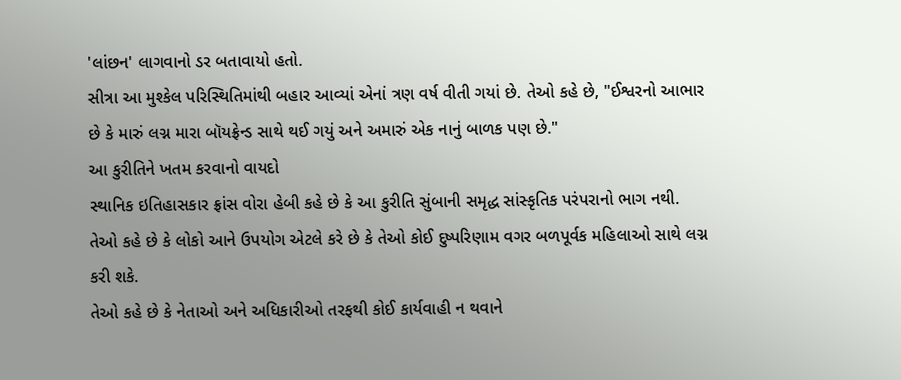'લાંછન' લાગવાનો ડર બતાવાયો હતો.
સીત્રા આ મુશ્કેલ પરિસ્થિતિમાંથી બહાર આવ્યાં એનાં ત્રણ વર્ષ વીતી ગયાં છે. તેઓ કહે છે, "ઈશ્વરનો આભાર છે કે મારું લગ્ન મારા બૉયફ્રેન્ડ સાથે થઈ ગયું અને અમારું એક નાનું બાળક પણ છે."
આ કુરીતિને ખતમ કરવાનો વાયદો
સ્થાનિક ઇતિહાસકાર ફ્રાંસ વોરા હેબી કહે છે કે આ કુરીતિ સુંબાની સમૃદ્ધ સાંસ્કૃતિક પરંપરાનો ભાગ નથી.
તેઓ કહે છે કે લોકો આને ઉપયોગ એટલે કરે છે કે તેઓ કોઈ દુષ્પરિણામ વગર બળપૂર્વક મહિલાઓ સાથે લગ્ન કરી શકે.
તેઓ કહે છે કે નેતાઓ અને અધિકારીઓ તરફથી કોઈ કાર્યવાહી ન થવાને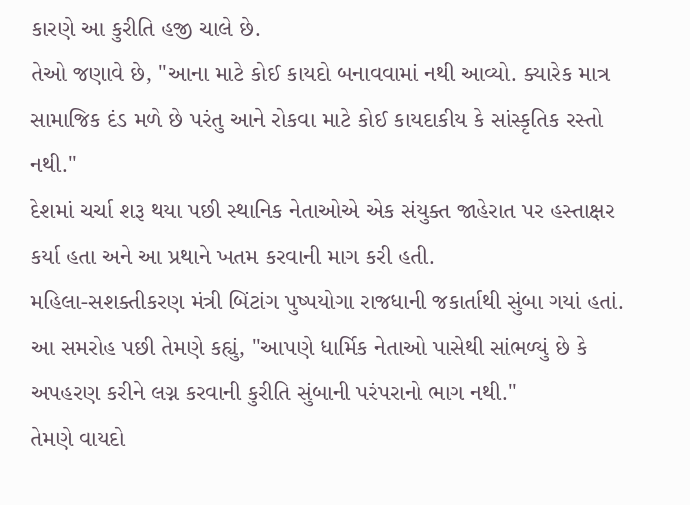કારણે આ કુરીતિ હજી ચાલે છે.
તેઓ જણાવે છે, "આના માટે કોઈ કાયદો બનાવવામાં નથી આવ્યો. ક્યારેક માત્ર સામાજિક દંડ મળે છે પરંતુ આને રોકવા માટે કોઈ કાયદાકીય કે સાંસ્કૃતિક રસ્તો નથી."
દેશમાં ચર્ચા શરૂ થયા પછી સ્થાનિક નેતાઓએ એક સંયુક્ત જાહેરાત પર હસ્તાક્ષર કર્યા હતા અને આ પ્રથાને ખતમ કરવાની માગ કરી હતી.
મહિલા-સશક્તીકરણ મંત્રી બિંટાંગ પુષ્પયોગા રાજધાની જકાર્તાથી સુંબા ગયાં હતાં.
આ સમરોહ પછી તેમણે કહ્યું, "આપણે ધાર્મિક નેતાઓ પાસેથી સાંભળ્યું છે કે અપહરણ કરીને લગ્ન કરવાની કુરીતિ સુંબાની પરંપરાનો ભાગ નથી."
તેમણે વાયદો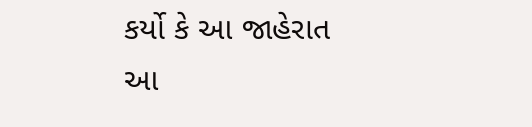કર્યો કે આ જાહેરાત આ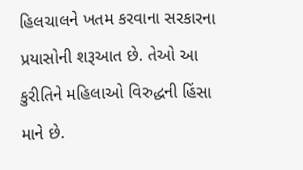હિલચાલને ખતમ કરવાના સરકારના પ્રયાસોની શરૂઆત છે. તેઓ આ કુરીતિને મહિલાઓ વિરુદ્ધની હિંસા માને છે.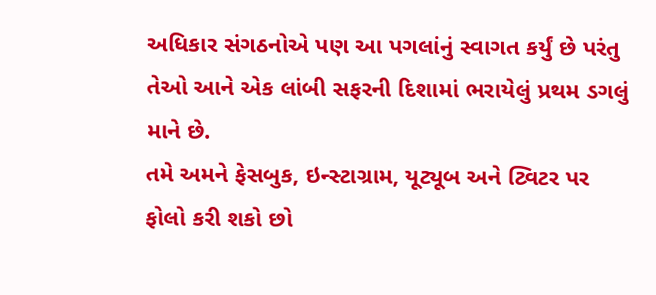અધિકાર સંગઠનોએ પણ આ પગલાંનું સ્વાગત કર્યું છે પરંતુ તેઓ આને એક લાંબી સફરની દિશામાં ભરાયેલું પ્રથમ ડગલું માને છે.
તમે અમને ફેસબુક, ઇન્સ્ટાગ્રામ, યૂટ્યૂબ અને ટ્વિટર પર ફોલો કરી શકો છો